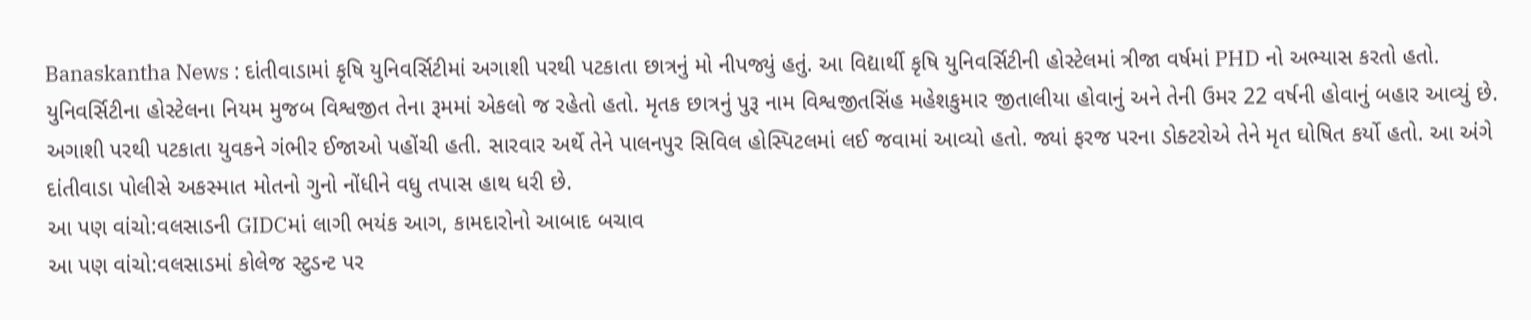Banaskantha News : દાંતીવાડામાં કૃષિ યુનિવર્સિટીમાં અગાશી પરથી પટકાતા છાત્રનું મો નીપજ્યું હતું. આ વિદ્યાર્થી કૃષિ યુનિવર્સિટીની હોસ્ટેલમાં ત્રીજા વર્ષમાં PHD નો અભ્યાસ કરતો હતો. યુનિવર્સિટીના હોસ્ટેલના નિયમ મુજબ વિશ્વજીત તેના રૂમમાં એકલો જ રહેતો હતો. મૃતક છાત્રનું પુરૂ નામ વિશ્વજીતસિંહ મહેશકુમાર જીતાલીયા હોવાનું અને તેની ઉમર 22 વર્ષની હોવાનું બહાર આવ્યું છે.
અગાશી પરથી પટકાતા યુવકને ગંભીર ઈજાઓ પહોંચી હતી. સારવાર અર્થે તેને પાલનપુર સિવિલ હોસ્પિટલમાં લઈ જવામાં આવ્યો હતો. જ્યાં ફરજ પરના ડોક્ટરોએ તેને મૃત ઘોષિત કર્યો હતો. આ અંગે દાંતીવાડા પોલીસે અકસ્માત મોતનો ગુનો નોંધીને વધુ તપાસ હાથ ધરી છે.
આ પણ વાંચો:વલસાડની GIDCમાં લાગી ભયંક આગ, કામદારોનો આબાદ બચાવ
આ પણ વાંચો:વલસાડમાં કોલેજ સ્ટુડન્ટ પર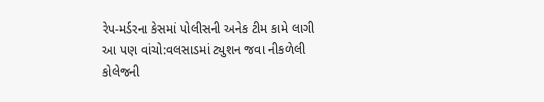રેપ-મર્ડરના કેસમાં પોલીસની અનેક ટીમ કામે લાગી
આ પણ વાંચો:વલસાડમાં ટ્યુશન જવા નીકળેલી કોલેજની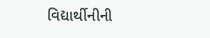વિદ્યાર્થીનીની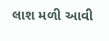લાશ મળી આવી